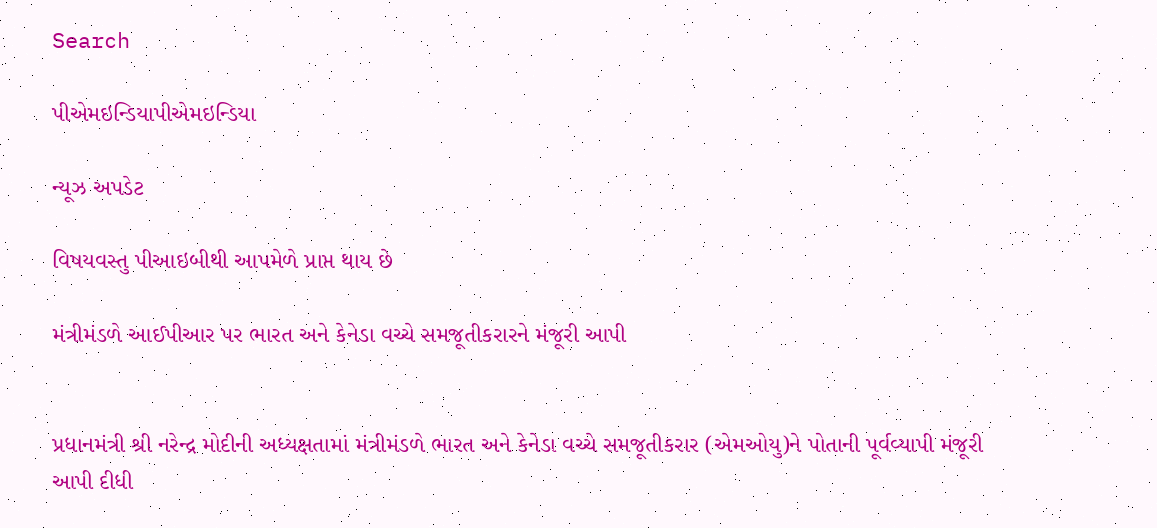Search

પીએમઇન્ડિયાપીએમઇન્ડિયા

ન્યૂઝ અપડેટ

વિષયવસ્તુ પીઆઇબીથી આપમેળે પ્રાપ્ત થાય છે

મંત્રીમંડળે આઈપીઆર પર ભારત અને કેનેડા વચ્ચે સમજૂતીકરારને મંજૂરી આપી


પ્રધાનમંત્રી શ્રી નરેન્દ્ર મોદીની અધ્યક્ષતામાં મંત્રીમંડળે ભારત અને કેનેડા વચ્ચે સમજૂતીકરાર (એમઓયુ)ને પોતાની પૂર્વવ્યાપી મંજૂરી આપી દીધી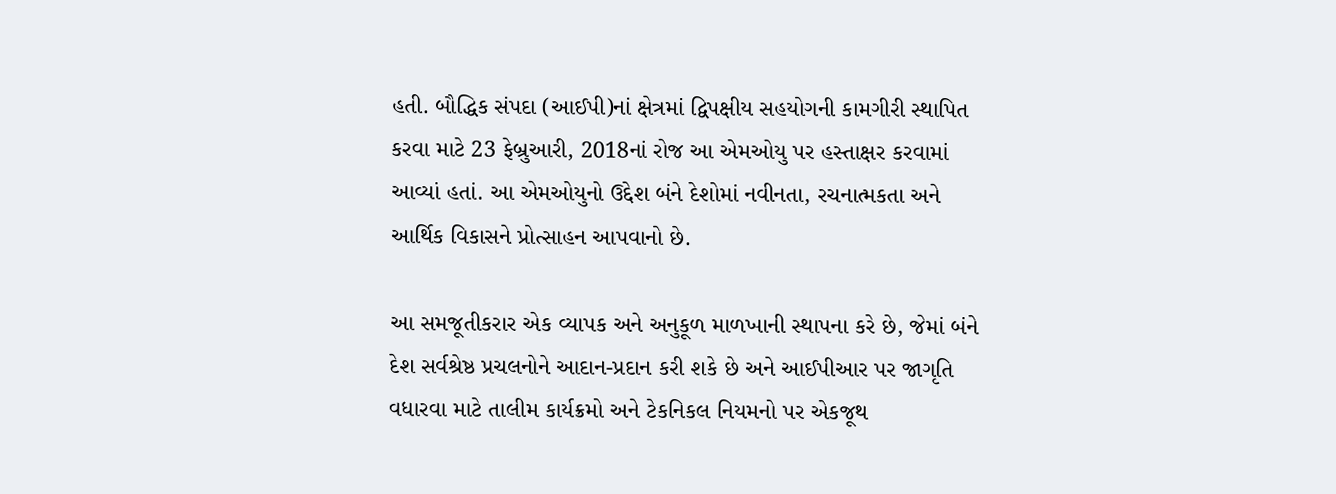હતી. બૌદ્ધિક સંપદા (આઈપી)નાં ક્ષેત્રમાં દ્વિપક્ષીય સહયોગની કામગીરી સ્થાપિત કરવા માટે 23 ફેબ્રુઆરી, 2018નાં રોજ આ એમઓયુ પર હસ્તાક્ષર કરવામાં આવ્યાં હતાં. આ એમઓયુનો ઉદ્દેશ બંને દેશોમાં નવીનતા, રચનાત્મકતા અને આર્થિક વિકાસને પ્રોત્સાહન આપવાનો છે.

આ સમજૂતીકરાર એક વ્યાપક અને અનુકૂળ માળખાની સ્થાપના કરે છે, જેમાં બંને દેશ સર્વશ્રેષ્ઠ પ્રચલનોને આદાન-પ્રદાન કરી શકે છે અને આઈપીઆર પર જાગૃતિ વધારવા માટે તાલીમ કાર્યક્રમો અને ટેકનિકલ નિયમનો પર એકજૂથ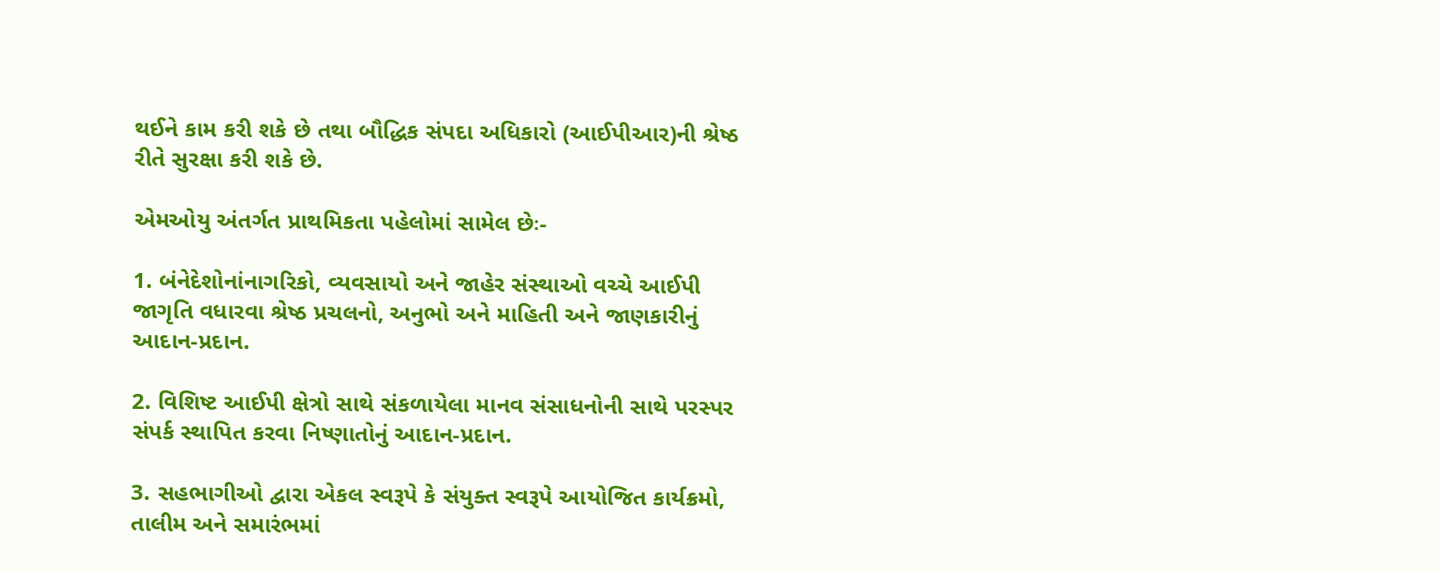થઈને કામ કરી શકે છે તથા બૌદ્ધિક સંપદા અધિકારો (આઈપીઆર)ની શ્રેષ્ઠ રીતે સુરક્ષા કરી શકે છે.

એમઓયુ અંતર્ગત પ્રાથમિકતા પહેલોમાં સામેલ છેઃ-

1. બંનેદેશોનાંનાગરિકો, વ્યવસાયો અને જાહેર સંસ્થાઓ વચ્ચે આઈપી જાગૃતિ વધારવા શ્રેષ્ઠ પ્રચલનો, અનુભો અને માહિતી અને જાણકારીનું આદાન-પ્રદાન.

2. વિશિષ્ટ આઈપી ક્ષેત્રો સાથે સંકળાયેલા માનવ સંસાધનોની સાથે પરસ્પર સંપર્ક સ્થાપિત કરવા નિષ્ણાતોનું આદાન-પ્રદાન.

3. સહભાગીઓ દ્વારા એકલ સ્વરૂપે કે સંયુક્ત સ્વરૂપે આયોજિત કાર્યક્રમો, તાલીમ અને સમારંભમાં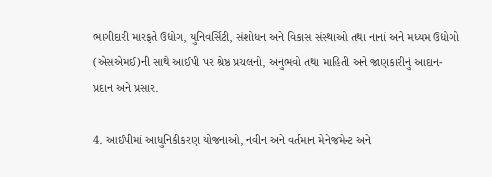ભાગીદારી મારફતે ઉદ્યોગ, યુનિવર્સિટી, સંશોધન અને વિકાસ સંસ્થાઓ તથા નાનાં અને મધ્યમ ઉદ્યોગો (એસએમઈ)ની સાથે આઈપી પર શ્રેષ્ઠ પ્રચલનો, અનુભવો તથા માહિતી અને જાણકારીનું આદાન-પ્રદાન અને પ્રસાર.

4. આઈપીમાં આધુનિકીકરણ યોજનાઓ, નવીન અને વર્તમાન મેનેજમેન્ટ અને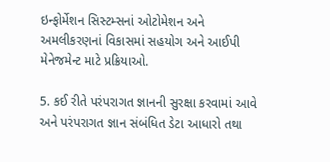ઇન્ફોર્મેશન સિસ્ટમ્સનાં ઓટોમેશન અને અમલીકરણનાં વિકાસમાં સહયોગ અને આઈપી મેનેજમેન્ટ માટે પ્રક્રિયાઓ.

5. કઈ રીતે પરંપરાગત જ્ઞાનની સુરક્ષા કરવામાં આવે અને પરંપરાગત જ્ઞાન સંબંધિત ડેટા આધારો તથા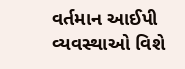વર્તમાન આઈપી વ્યવસ્થાઓ વિશે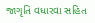જાગૃતિ વધારવા સહિત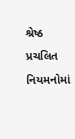શ્રેષ્ઠ પ્રચલિત નિયમનોમાં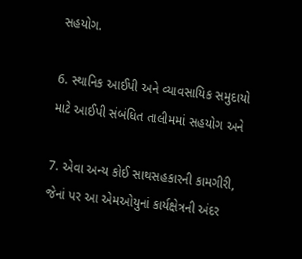સહયોગ.

6. સ્થાનિક આઈપી અને વ્યાવસાયિક સમુદાયો માટે આઈપી સંબંધિત તાલીમમાં સહયોગ અને

7. એવા અન્ય કોઈ સાથસહકારની કામગીરી, જેનાં પર આ એમઓયુનાં કાર્યક્ષેત્રની અંદર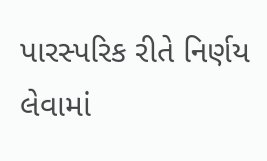પારસ્પરિક રીતે નિર્ણય લેવામાં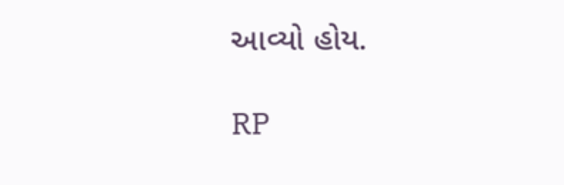આવ્યો હોય.

RP